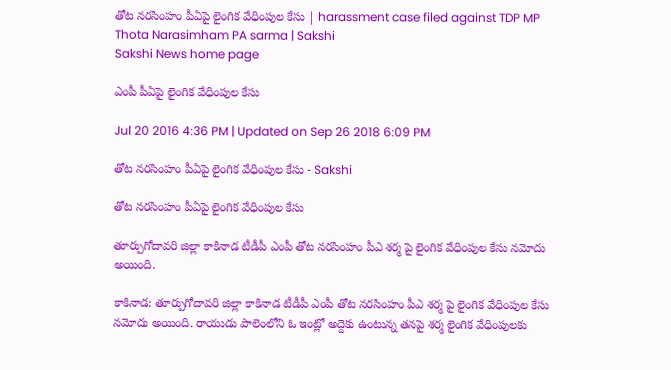తోట నరసింహం పీఏపై లైంగిక వేధింపుల కేసు | harassment case filed against TDP MP Thota Narasimham PA sarma | Sakshi
Sakshi News home page

ఎంపీ పీఏపై లైంగిక వేధింపుల కేసు

Jul 20 2016 4:36 PM | Updated on Sep 26 2018 6:09 PM

తోట నరసింహం పీఏపై లైంగిక వేధింపుల కేసు - Sakshi

తోట నరసింహం పీఏపై లైంగిక వేధింపుల కేసు

తూర్పుగోదావరి జిల్లా కాకినాడ టీడీపీ ఎంపీ తోట నరసింహం పీఎ శర్మ పై లైంగిక వేధింపుల కేసు నమోదు అయింది.

కాకినాడ: తూర్పుగోదావరి జిల్లా కాకినాడ టీడీపీ ఎంపీ తోట నరసింహం పీఎ శర్మ పై లైంగిక వేధింపుల కేసు నమోదు అయింది. రాయుడు పాలెంలోని ఓ ఇంట్లో అద్దెకు ఉంటున్న తనపై శర్మ లైంగిక వేధింపులకు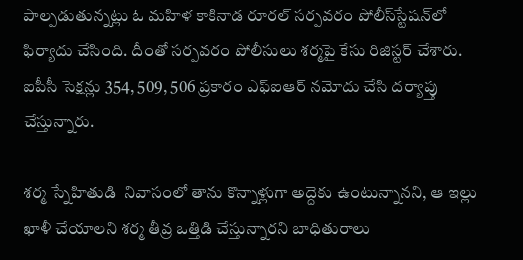పాల్పడుతున్నట్లు ఓ మహిళ కాకినాడ రూరల్ సర్పవరం పోలీస్‌స్టేషన్‌లో ఫిర్యాదు చేసింది. దీంతో సర్పవరం పోలీసులు శర్మపై కేసు రిజిస్టర్‌ చేశారు. ఐపీసీ సెక్షన్లు 354, 509, 506 ప్రకారం ఎఫ్ఐఆర్ నమోదు చేసి దర్యాప్తు చేస్తున్నారు.

శర్మ స్నేహితుడి  నివాసంలో తాను కొన్నాళ్లుగా అద్దెకు ఉంటున్నానని, ఆ ఇల్లు ఖాళీ చేయాలని శర్మ తీవ్ర ఒత్తిడి చేస్తున్నారని బాధితురాలు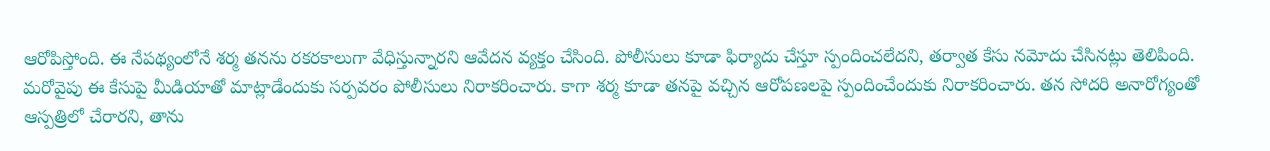ఆరోపిస్తోంది. ఈ నేపథ్యంలోనే శర్మ తనను రకరకాలుగా వేధిస్తున్నారని ఆవేదన వ్యక్తం చేసింది. పోలీసులు కూడా ఫిర్యాదు చేస్తూ స్పందించలేదని, తర్వాత కేసు నమోదు చేసినట్లు తెలిపింది. మరోవైపు ఈ కేసుపై మీడియాతో మాట్లాడేందుకు సర్పవరం పోలీసులు నిరాకరించారు. కాగా శర్మ కూడా తనపై వచ్చిన ఆరోపణలపై స్పందించేందుకు నిరాకరించారు. తన సోదరి అనారోగ్యంతో ఆస్పత్రిలో చేరారని, తాను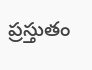ప్రస్తుతం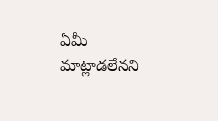ఏమీ మాట్లాడలేనని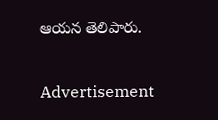ఆయన తెలిపారు.

Advertisement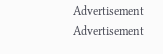Advertisement
Advertisement